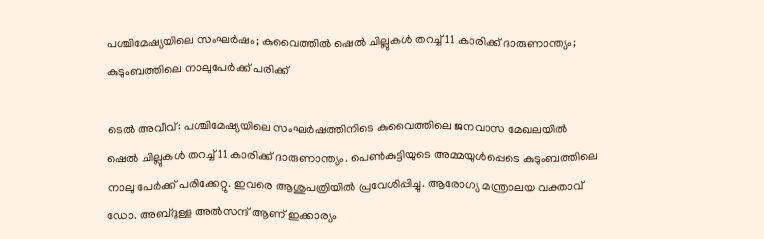പശ്ചിമേഷ്യയിലെ സംഘര്‍ഷം; കുവൈത്തില്‍ ഷെല്‍ ചില്ലുകള്‍ തറച്ച് 11 കാരിക്ക് ദാരുണാന്ത്യം; കുടുംബത്തിലെ നാലുപേര്‍ക്ക് പരിക്ക്

ടെല്‍ അവീവ്: പശ്ചിമേഷ്യയിലെ സംഘര്‍ഷത്തിനിടെ കുവൈത്തിലെ ജനവാസ മേഖലയില്‍ ഷെല്‍ ചില്ലുകള്‍ തറച്ച് 11 കാരിക്ക് ദാരുണാന്ത്യം. പെണ്‍കുട്ടിയുടെ അമ്മയുള്‍പ്പെടെ കുടുംബത്തിലെ നാലു പേര്‍ക്ക് പരിക്കേറ്റു. ഇവരെ ആശുപത്രിയില്‍ പ്രവേശിപ്പിച്ചു. ആരോഗ്യ മന്ത്രാലയ വക്താവ് ഡോ. അബ്ദുള്ള അല്‍സന്ദ് ആണ് ഇക്കാര്യം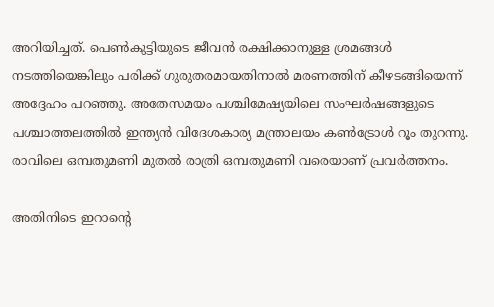അറിയിച്ചത്. പെണ്‍കുട്ടിയുടെ ജീവന്‍ രക്ഷിക്കാനുള്ള ശ്രമങ്ങള്‍ നടത്തിയെങ്കിലും പരിക്ക് ഗുരുതരമായതിനാല്‍ മരണത്തിന് കീഴടങ്ങിയെന്ന് അദ്ദേഹം പറഞ്ഞു. അതേസമയം പശ്ചിമേഷ്യയിലെ സംഘര്‍ഷങ്ങളുടെ പശ്ചാത്തലത്തില്‍ ഇന്ത്യന്‍ വിദേശകാര്യ മന്ത്രാലയം കണ്‍ട്രോള്‍ റൂം തുറന്നു. രാവിലെ ഒമ്പതുമണി മുതല്‍ രാത്രി ഒമ്പതുമണി വരെയാണ് പ്രവര്‍ത്തനം.

അതിനിടെ ഇറാന്റെ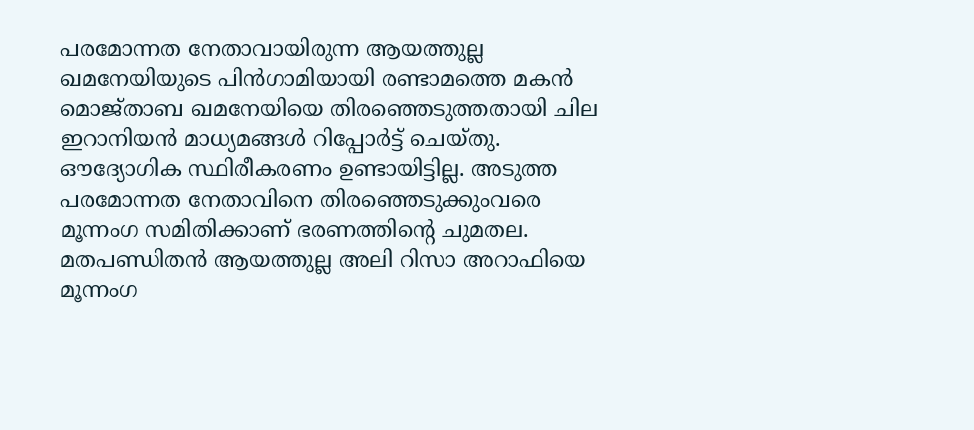പരമോന്നത നേതാവായിരുന്ന ആയത്തുല്ല ഖമനേയിയുടെ പിന്‍ഗാമിയായി രണ്ടാമത്തെ മകന്‍ മൊജ്താബ ഖമനേയിയെ തിരഞ്ഞെടുത്തതായി ചില ഇറാനിയന്‍ മാധ്യമങ്ങള്‍ റിപ്പോര്‍ട്ട് ചെയ്തു. ഔദ്യോഗിക സ്ഥിരീകരണം ഉണ്ടായിട്ടില്ല. അടുത്ത പരമോന്നത നേതാവിനെ തിരഞ്ഞെടുക്കുംവരെ മൂന്നംഗ സമിതിക്കാണ് ഭരണത്തിന്റെ ചുമതല. മതപണ്ഡിതന്‍ ആയത്തുല്ല അലി റിസാ അറാഫിയെ മൂന്നംഗ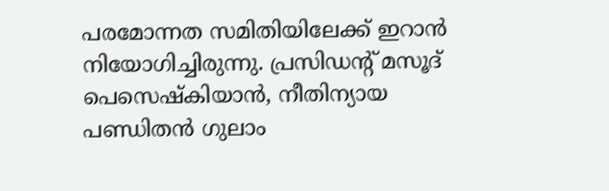പരമോന്നത സമിതിയിലേക്ക് ഇറാന്‍ നിയോഗിച്ചിരുന്നു. പ്രസിഡന്റ് മസൂദ് പെസെഷ്‌കിയാന്‍, നീതിന്യായ പണ്ഡിതന്‍ ഗുലാം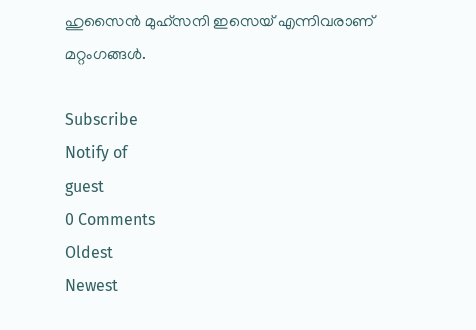ഹുസൈന്‍ മുഹ്‌സനി ഇസെയ് എന്നിവരാണ് മറ്റംഗങ്ങള്‍.

Subscribe
Notify of
guest
0 Comments
Oldest
Newest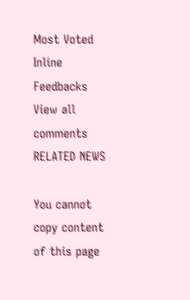Most Voted
Inline Feedbacks
View all comments
RELATED NEWS

You cannot copy content of this page